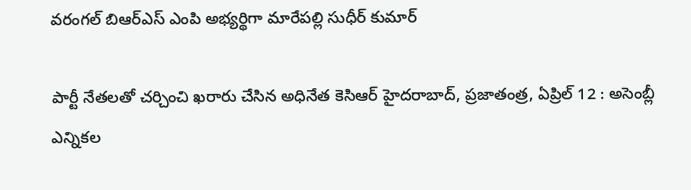వరంగల్ బిఆర్ఎస్ ఎంపి అభ్యర్థిగా మారేపల్లి సుధీర్ కుమార్

పార్టీ నేతలతో చర్చించి ఖరారు చేసిన అధినేత కెసిఆర్ హైదరాబాద్, ప్రజాతంత్ర, ఏప్రిల్ 12 : అసెంబ్లీ ఎన్నికల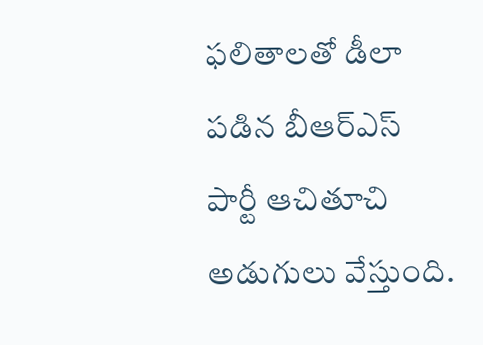ఫలితాలతో డీలా పడిన బీఆర్ఎస్ పార్టీ ఆచితూచి అడుగులు వేస్తుంది.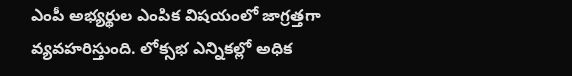ఎంపీ అభ్యర్థుల ఎంపిక విషయంలో జాగ్రత్తగా వ్యవహరిస్తుంది. లోక్సభ ఎన్నికల్లో అధిక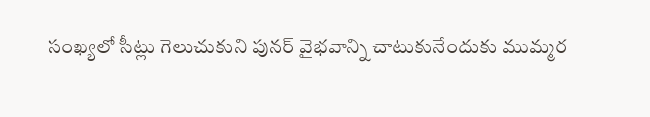సంఖ్యలో సీట్లు గెలుచుకుని పునర్ వైభవాన్ని చాటుకునేందుకు ముమ్మర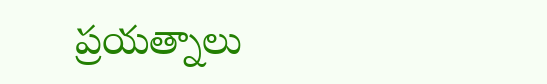ప్రయత్నాలు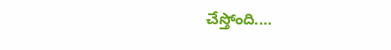చేస్తోంది.…